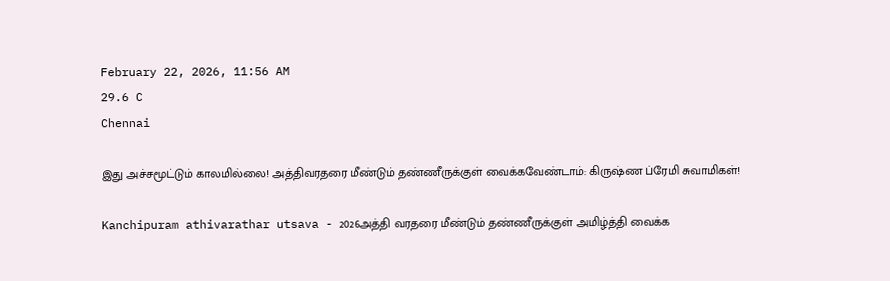February 22, 2026, 11:56 AM
29.6 C
Chennai

இது அச்சமூட்டும் காலமில்லை! அத்திவரதரை மீண்டும் தண்ணீருக்குள் வைக்கவேண்டாம்: கிருஷ்ண ப்ரேமி சுவாமிகள்!

Kanchipuram athivarathar utsava - 2026அத்தி வரதரை மீண்டும் தண்ணீருக்குள் அமிழ்த்தி வைக்க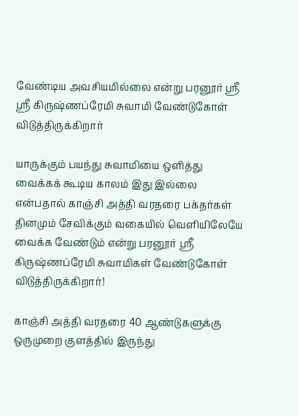வேண்டிய அவசியமில்லை என்று பரனூர் ஸ்ரீ ஸ்ரீ கிருஷ்ணப்ரேமி சுவாமி வேண்டுகோள் விடுத்திருக்கிறார்

யாருக்கும் பயந்து சுவாமியை ஒளித்து வைக்கக் கூடிய காலம் இது இல்லை என்பதால் காஞ்சி அத்தி வரதரை பக்தர்கள் தினமும் சேவிக்கும் வகையில் வெளியிலேயே வைக்க வேண்டும் என்று பரனூர் ஸ்ரீ கிருஷ்ணப்ரேமி சுவாமிகள் வேண்டுகோள் விடுத்திருக்கிறார்!

காஞ்சி அத்தி வரதரை 40 ஆண்டுகளுக்கு ஒருமுறை குளத்தில் இருந்து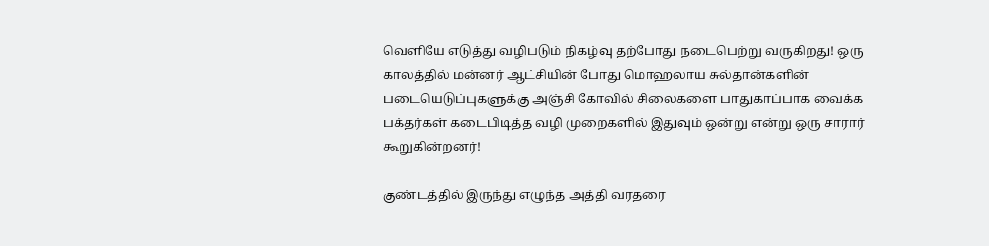வெளியே எடுத்து வழிபடும் நிகழ்வு தற்போது நடைபெற்று வருகிறது! ஒரு காலத்தில் மன்னர் ஆட்சியின் போது மொஹலாய சுல்தான்களின் படையெடுப்புகளுக்கு அஞ்சி கோவில் சிலைகளை பாதுகாப்பாக வைக்க பக்தர்கள் கடைபிடித்த வழி முறைகளில் இதுவும் ஒன்று என்று ஒரு சாரார் கூறுகின்றனர்!

குண்டத்தில் இருந்து எழுந்த அத்தி வரதரை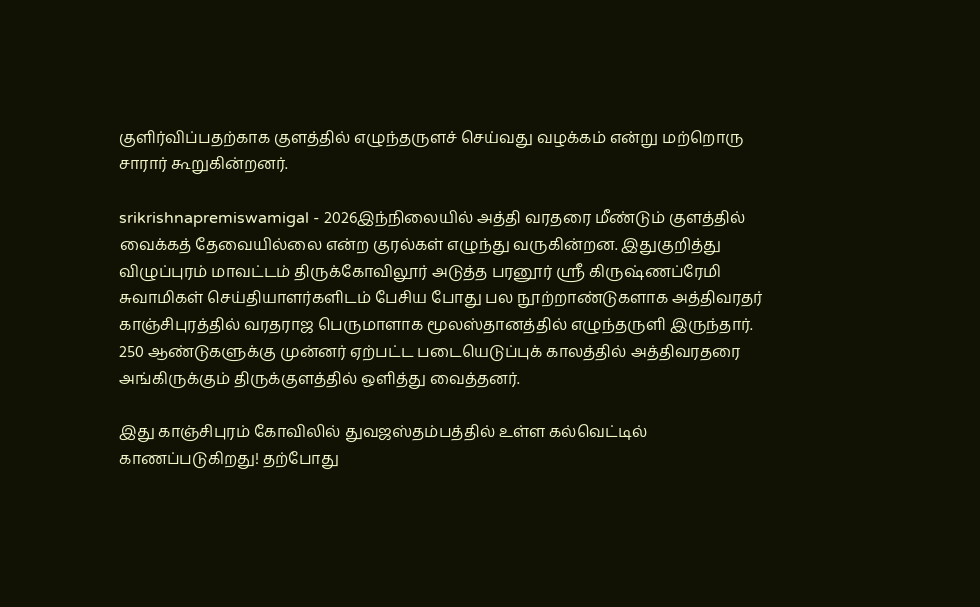குளிர்விப்பதற்காக குளத்தில் எழுந்தருளச் செய்வது வழக்கம் என்று மற்றொரு சாரார் கூறுகின்றனர்.

srikrishnapremiswamigal - 2026இந்நிலையில் அத்தி வரதரை மீண்டும் குளத்தில் வைக்கத் தேவையில்லை என்ற குரல்கள் எழுந்து வருகின்றன. இதுகுறித்து விழுப்புரம் மாவட்டம் திருக்கோவிலூர் அடுத்த பரனூர் ஸ்ரீ கிருஷ்ணப்ரேமி சுவாமிகள் செய்தியாளர்களிடம் பேசிய போது பல நூற்றாண்டுகளாக அத்திவரதர் காஞ்சிபுரத்தில் வரதராஜ பெருமாளாக மூலஸ்தானத்தில் எழுந்தருளி இருந்தார். 250 ஆண்டுகளுக்கு முன்னர் ஏற்பட்ட படையெடுப்புக் காலத்தில் அத்திவரதரை அங்கிருக்கும் திருக்குளத்தில் ஒளித்து வைத்தனர்.

இது காஞ்சிபுரம் கோவிலில் துவஜஸ்தம்பத்தில் உள்ள கல்வெட்டில் காணப்படுகிறது! தற்போது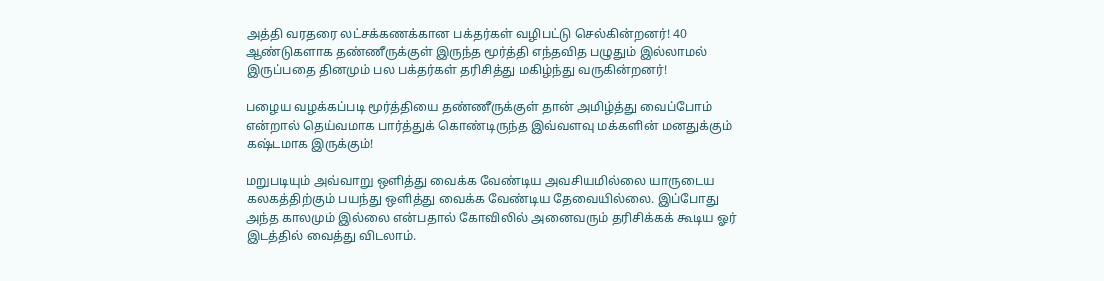அத்தி வரதரை லட்சக்கணக்கான பக்தர்கள் வழிபட்டு செல்கின்றனர்! 40 ஆண்டுகளாக தண்ணீருக்குள் இருந்த மூர்த்தி எந்தவித பழுதும் இல்லாமல் இருப்பதை தினமும் பல பக்தர்கள் தரிசித்து மகிழ்ந்து வருகின்றனர்!

பழைய வழக்கப்படி மூர்த்தியை தண்ணீருக்குள் தான் அமிழ்த்து வைப்போம் என்றால் தெய்வமாக பார்த்துக் கொண்டிருந்த இவ்வளவு மக்களின் மனதுக்கும் கஷ்டமாக இருக்கும்!

மறுபடியும் அவ்வாறு ஒளித்து வைக்க வேண்டிய அவசியமில்லை யாருடைய கலகத்திற்கும் பயந்து ஒளித்து வைக்க வேண்டிய தேவையில்லை. இப்போது அந்த காலமும் இல்லை என்பதால் கோவிலில் அனைவரும் தரிசிக்கக் கூடிய ஓர் இடத்தில் வைத்து விடலாம்.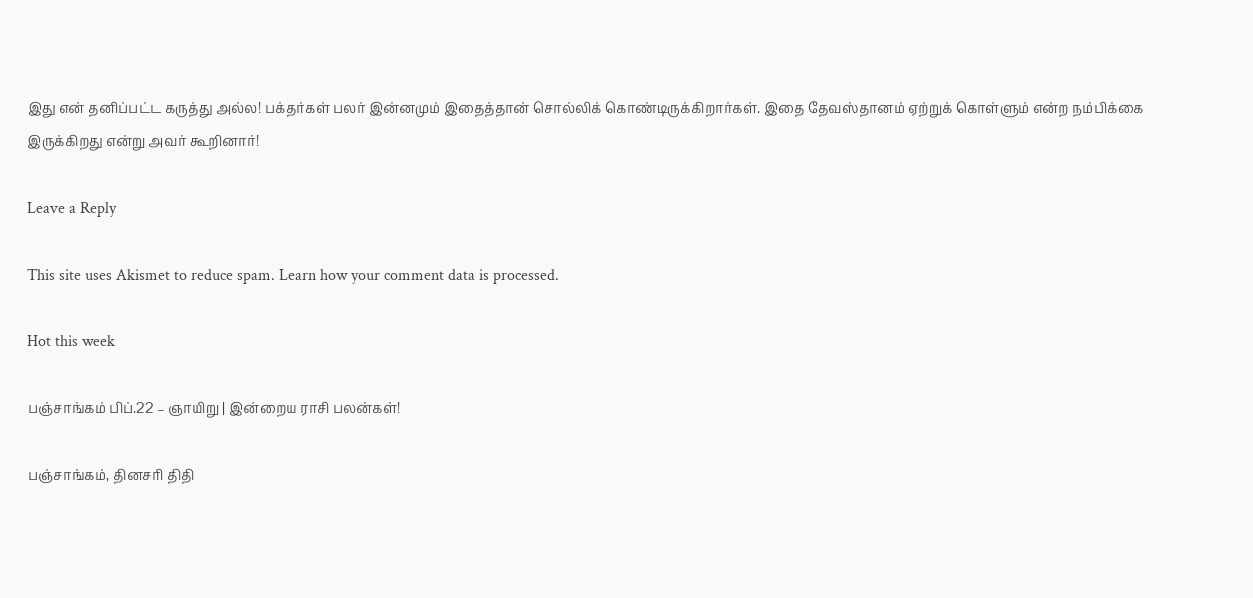இது என் தனிப்பட்ட கருத்து அல்ல! பக்தர்கள் பலர் இன்னமும் இதைத்தான் சொல்லிக் கொண்டிருக்கிறார்கள். இதை தேவஸ்தானம் ஏற்றுக் கொள்ளும் என்ற நம்பிக்கை இருக்கிறது என்று அவர் கூறினார்!

Leave a Reply

This site uses Akismet to reduce spam. Learn how your comment data is processed.

Hot this week

பஞ்சாங்கம் பிப்.22 – ஞாயிறு | இன்றைய ராசி பலன்கள்!

பஞ்சாங்கம், தினசரி திதி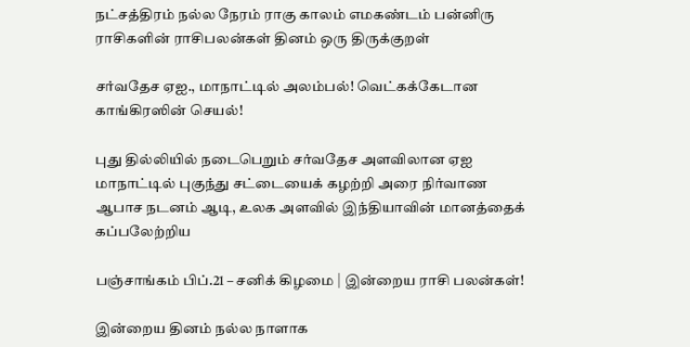நட்சத்திரம் நல்ல நேரம் ராகு காலம் எமகண்டம் பன்னிரு ராசிகளின் ராசிபலன்கள் தினம் ஒரு திருக்குறள்

சர்வதேச ஏஐ., மாநாட்டில் அலம்பல்! வெட்கக்கேடான காங்கிரஸின் செயல்!

புது தில்லியில் நடைபெறும் சர்வதேச அளவிலான ஏஐ மாநாட்டில் புகுந்து சட்டையைக் கழற்றி அரை நிர்வாண ஆபாச நடனம் ஆடி, உலக அளவில் இந்தியாவின் மானத்தைக் கப்பலேற்றிய

பஞ்சாங்கம் பிப்.21 – சனிக் கிழமை | இன்றைய ராசி பலன்கள்!

இன்றைய தினம் நல்ல நாளாக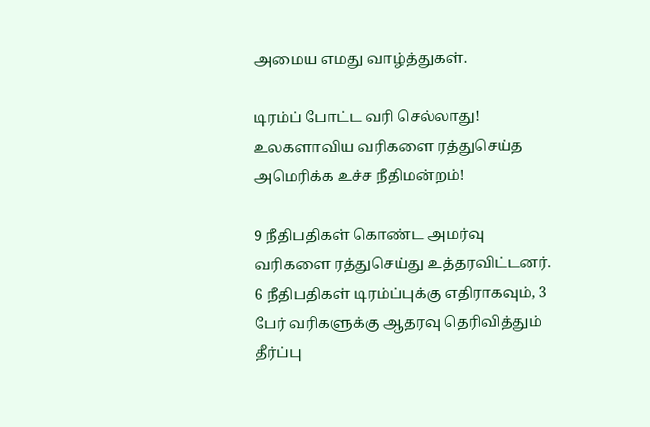அமைய எமது வாழ்த்துகள்.

டிரம்ப் போட்ட வரி செல்லாது! உலகளாவிய வரிகளை ரத்துசெய்த அமெரிக்க உச்ச நீதிமன்றம்!

9 நீதிபதிகள் கொண்ட அமர்வு வரிகளை ரத்துசெய்து உத்தரவிட்டனர். 6 நீதிபதிகள் டிரம்ப்புக்கு எதிராகவும், 3 பேர் வரிகளுக்கு ஆதரவு தெரிவித்தும் தீர்ப்பு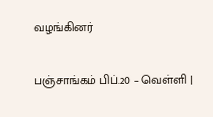வழங்கினர்

பஞ்சாங்கம் பிப்.20 – வெள்ளி |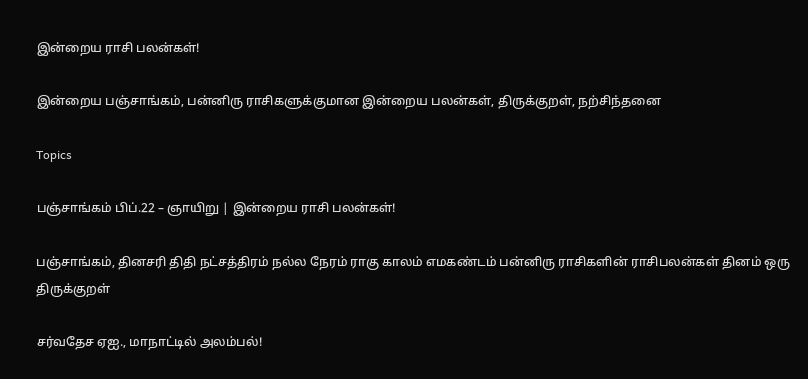இன்றைய ராசி பலன்கள்!

இன்றைய பஞ்சாங்கம், பன்னிரு ராசிகளுக்குமான இன்றைய பலன்கள், திருக்குறள், நற்சிந்தனை

Topics

பஞ்சாங்கம் பிப்.22 – ஞாயிறு | இன்றைய ராசி பலன்கள்!

பஞ்சாங்கம், தினசரி திதி நட்சத்திரம் நல்ல நேரம் ராகு காலம் எமகண்டம் பன்னிரு ராசிகளின் ராசிபலன்கள் தினம் ஒரு திருக்குறள்

சர்வதேச ஏஐ., மாநாட்டில் அலம்பல்!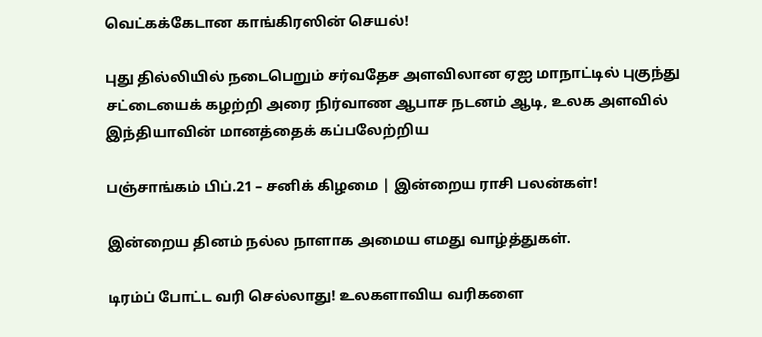வெட்கக்கேடான காங்கிரஸின் செயல்!

புது தில்லியில் நடைபெறும் சர்வதேச அளவிலான ஏஐ மாநாட்டில் புகுந்து சட்டையைக் கழற்றி அரை நிர்வாண ஆபாச நடனம் ஆடி, உலக அளவில் இந்தியாவின் மானத்தைக் கப்பலேற்றிய

பஞ்சாங்கம் பிப்.21 – சனிக் கிழமை | இன்றைய ராசி பலன்கள்!

இன்றைய தினம் நல்ல நாளாக அமைய எமது வாழ்த்துகள்.

டிரம்ப் போட்ட வரி செல்லாது! உலகளாவிய வரிகளை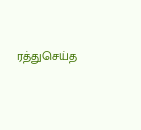ரத்துசெய்த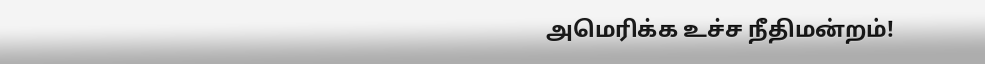அமெரிக்க உச்ச நீதிமன்றம்!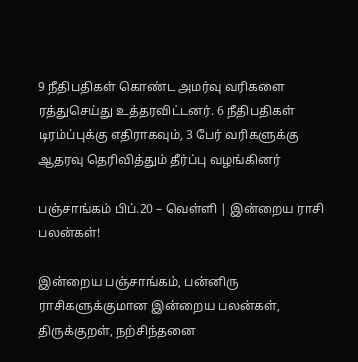9 நீதிபதிகள் கொண்ட அமர்வு வரிகளை ரத்துசெய்து உத்தரவிட்டனர். 6 நீதிபதிகள் டிரம்ப்புக்கு எதிராகவும், 3 பேர் வரிகளுக்கு ஆதரவு தெரிவித்தும் தீர்ப்பு வழங்கினர்

பஞ்சாங்கம் பிப்.20 – வெள்ளி | இன்றைய ராசி பலன்கள்!

இன்றைய பஞ்சாங்கம், பன்னிரு ராசிகளுக்குமான இன்றைய பலன்கள், திருக்குறள், நற்சிந்தனை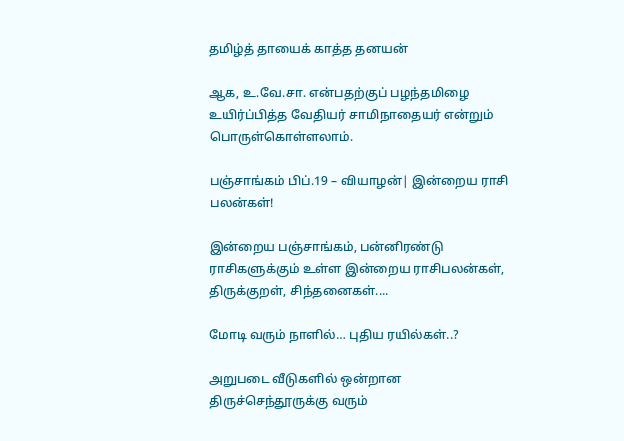தமிழ்த் தாயைக் காத்த தனயன்

ஆக, உ.வே.சா. என்பதற்குப் பழந்தமிழை உயிர்ப்பித்த வேதியர் சாமிநாதையர் என்றும் பொருள்கொள்ளலாம்.

பஞ்சாங்கம் பிப்.19 – வியாழன்| இன்றைய ராசி பலன்கள்!

இன்றைய பஞ்சாங்கம், பன்னிரண்டு ராசிகளுக்கும் உள்ள இன்றைய ராசிபலன்கள், திருக்குறள், சிந்தனைகள்....

மோடி வரும் நாளில்… புதிய ரயில்கள்..?

அறுபடை வீடுகளில் ஒன்றான திருச்செந்தூருக்கு வரும்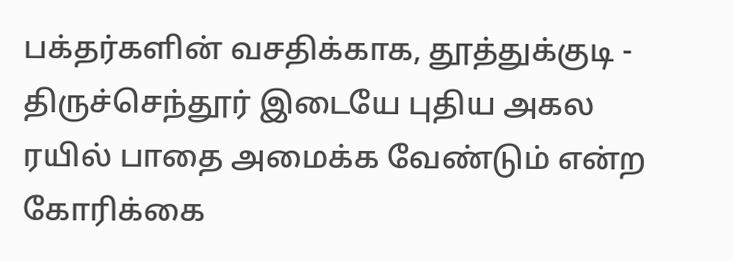பக்தர்களின் வசதிக்காக, தூத்துக்குடி - திருச்செந்தூர் இடையே புதிய அகல ரயில் பாதை அமைக்க வேண்டும் என்ற கோரிக்கை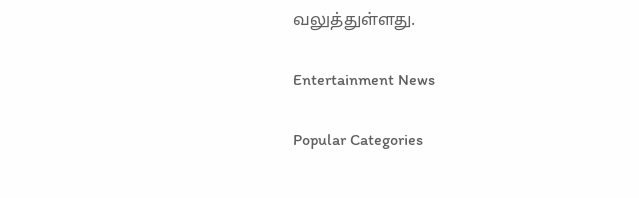வலுத்துள்ளது.

Entertainment News

Popular Categories